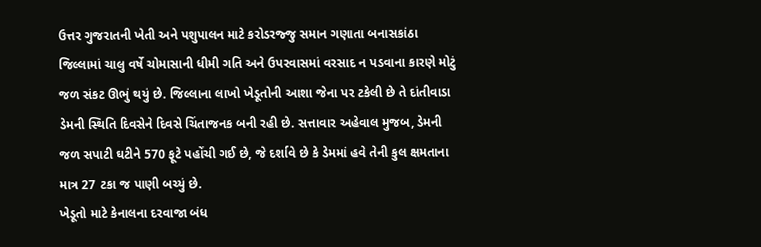ઉત્તર ગુજરાતની ખેતી અને પશુપાલન માટે કરોડરજ્જુ સમાન ગણાતા બનાસકાંઠા જિલ્લામાં ચાલુ વર્ષે ચોમાસાની ધીમી ગતિ અને ઉપરવાસમાં વરસાદ ન પડવાના કારણે મોટું જળ સંકટ ઊભું થયું છે. જિલ્લાના લાખો ખેડૂતોની આશા જેના પર ટકેલી છે તે દાંતીવાડા ડેમની સ્થિતિ દિવસેને દિવસે ચિંતાજનક બની રહી છે. સત્તાવાર અહેવાલ મુજબ, ડેમની જળ સપાટી ઘટીને 570 ફૂટે પહોંચી ગઈ છે, જે દર્શાવે છે કે ડેમમાં હવે તેની કુલ ક્ષમતાના માત્ર 27 ટકા જ પાણી બચ્યું છે.
ખેડૂતો માટે કેનાલના દરવાજા બંધ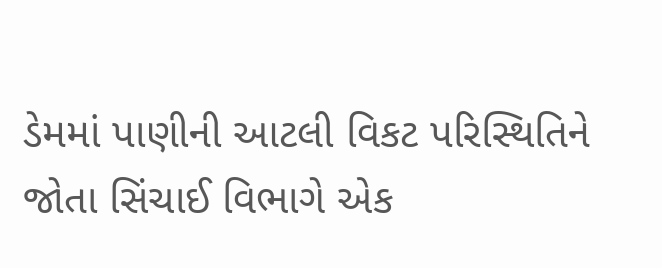ડેમમાં પાણીની આટલી વિકટ પરિસ્થિતિને જોતા સિંચાઈ વિભાગે એક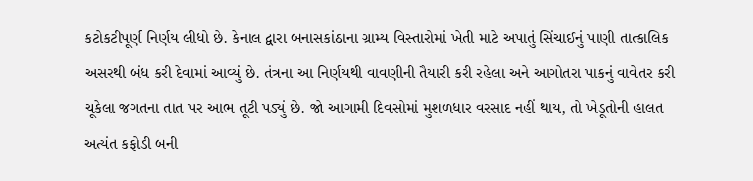કટોકટીપૂર્ણ નિર્ણય લીધો છે. કેનાલ દ્વારા બનાસકાંઠાના ગ્રામ્ય વિસ્તારોમાં ખેતી માટે અપાતું સિંચાઈનું પાણી તાત્કાલિક અસરથી બંધ કરી દેવામાં આવ્યું છે. તંત્રના આ નિર્ણયથી વાવણીની તૈયારી કરી રહેલા અને આગોતરા પાકનું વાવેતર કરી ચૂકેલા જગતના તાત પર આભ તૂટી પડ્યું છે. જો આગામી દિવસોમાં મુશળધાર વરસાદ નહીં થાય, તો ખેડૂતોની હાલત અત્યંત કફોડી બની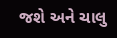જશે અને ચાલુ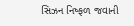સિઝન નિષ્ફળ જવાની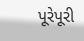પૂરેપૂરી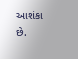આશંકા છે.